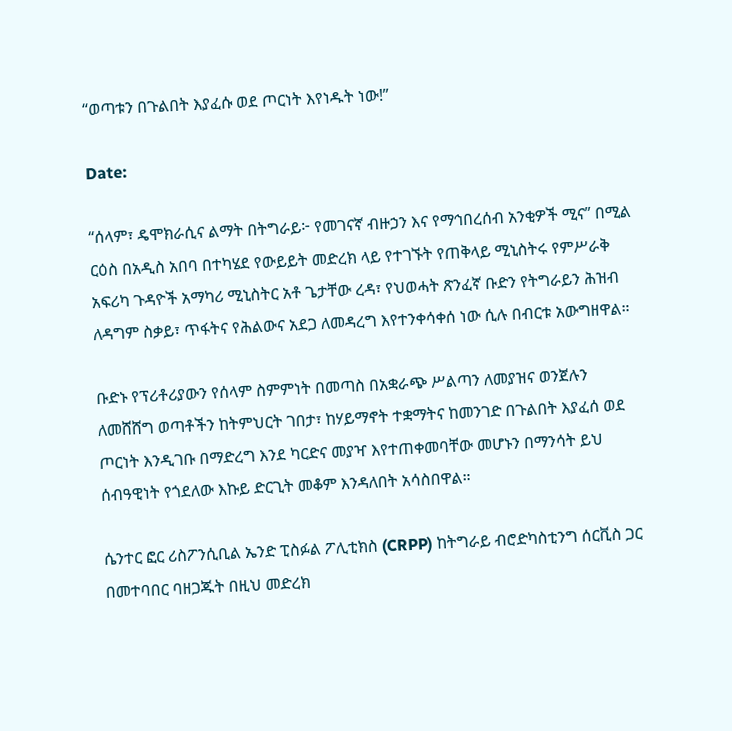“ወጣቱን በጉልበት እያፈሱ ወደ ጦርነት እየነዱት ነው!”

Date:

“ሰላም፣ ዴሞክራሲና ልማት በትግራይ፦ የመገናኛ ብዙኃን እና የማኅበረሰብ አንቂዎች ሚና” በሚል ርዕስ በአዲስ አበባ በተካሄደ የውይይት መድረክ ላይ የተገኙት የጠቅላይ ሚኒስትሩ የምሥራቅ አፍሪካ ጉዳዮች አማካሪ ሚኒስትር አቶ ጌታቸው ረዳ፣ የህወሓት ጽንፈኛ ቡድን የትግራይን ሕዝብ ለዳግም ስቃይ፣ ጥፋትና የሕልውና አደጋ ለመዳረግ እየተንቀሳቀሰ ነው ሲሉ በብርቱ አውግዘዋል።

ቡድኑ የፕሪቶሪያውን የሰላም ስምምነት በመጣስ በአቋራጭ ሥልጣን ለመያዝና ወንጀሉን ለመሸሸግ ወጣቶችን ከትምህርት ገበታ፣ ከሃይማኖት ተቋማትና ከመንገድ በጉልበት እያፈሰ ወደ ጦርነት እንዲገቡ በማድረግ እንደ ካርድና መያዣ እየተጠቀመባቸው መሆኑን በማንሳት ይህ ሰብዓዊነት የጎደለው እኩይ ድርጊት መቆም እንዳለበት አሳስበዋል።

ሴንተር ፎር ሪስፖንሲቢል ኤንድ ፒስፉል ፖሊቲክስ (CRPP) ከትግራይ ብሮድካስቲንግ ሰርቪስ ጋር በመተባበር ባዘጋጁት በዚህ መድረክ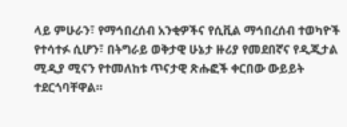ላይ ምሁራን፣ የማኅበረሰብ አንቂዎችና የሲቪል ማኅበረሰብ ተወካዮች የተሳተፉ ሲሆን፣ በትግራይ ወቅታዊ ሁኔታ ዙሪያ የመደበኛና የዲጂታል ሚዲያ ሚናን የተመለከቱ ጥናታዊ ጽሑፎች ቀርበው ውይይት ተደርጎባቸዋል።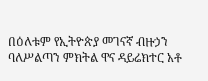በዕለቱም የኢትዮጵያ መገናኛ ብዙኃን ባለሥልጣን ምክትል ዋና ዳይሬክተር አቶ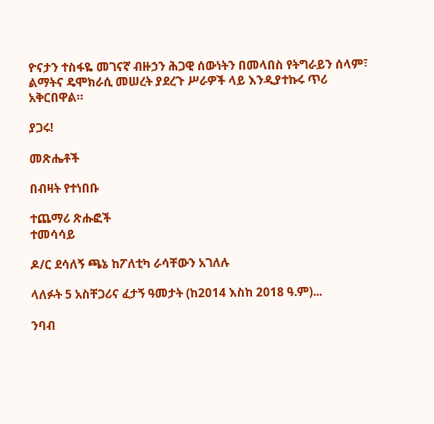ዮናታን ተስፋዬ መገናኛ ብዙኃን ሕጋዊ ሰውነትን በመላበስ የትግራይን ሰላም፣ ልማትና ዴሞክራሲ መሠረት ያደረጉ ሥራዎች ላይ እንዲያተኩሩ ጥሪ አቅርበዋል።

ያጋሩ!

መጽሔቶች

በብዛት የተነበቡ

ተጨማሪ ጽሑፎች
ተመሳሳይ

ዶ/ር ደሳለኝ ጫኔ ከፖለቲካ ራሳቸውን አገለሉ

ላለፉት 5 አስቸጋሪና ፈታኝ ዓመታት (ከ2014 እስከ 2018 ዓ.ም)...

ንባብ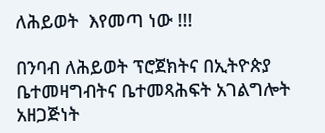ለሕይወት  እየመጣ ነው !!!

በንባብ ለሕይወት ፕሮጀክትና በኢትዮጵያ ቤተመዛግብትና ቤተመጻሕፍት አገልግሎት አዘጋጅነት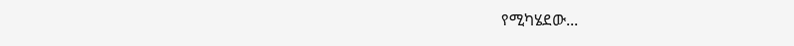የሚካሄደው...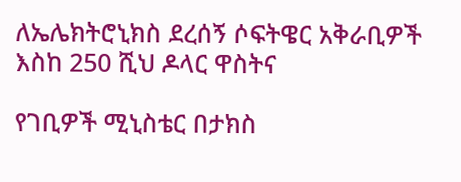ለኤሌክትሮኒክስ ደረሰኝ ሶፍትዌር አቅራቢዎች እስከ 250 ሺህ ዶላር ዋስትና

የገቢዎች ሚኒስቴር በታክስ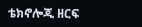ቴክኖሎጂ ዘርፍ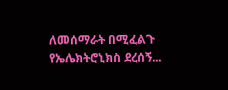ለመሰማራት በሚፈልጉ የኤሌክትሮኒክስ ደረሰኝ...